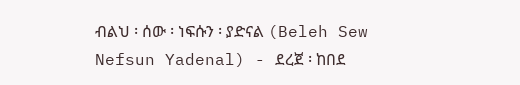ብልህ ፡ ሰው ፡ ነፍሱን ፡ ያድናል (Beleh Sew Nefsun Yadenal) - ደረጀ ፡ ከበደ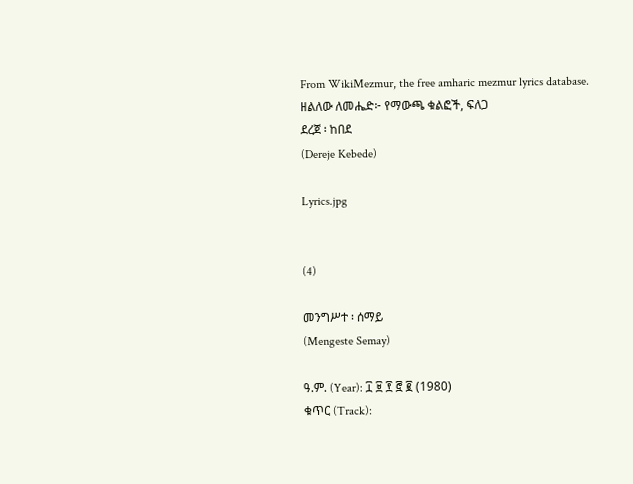From WikiMezmur, the free amharic mezmur lyrics database.
ዘልለው ለመሔድ፦ የማውጫ ቁልፎች, ፍለጋ
ደረጀ ፡ ከበደ
(Dereje Kebede)

Lyrics.jpg


(4)

መንግሥተ ፡ ሰማይ
(Mengeste Semay)

ዓ.ም. (Year): ፲ ፱ ፻ ፸ ፪ (1980)
ቁጥር (Track):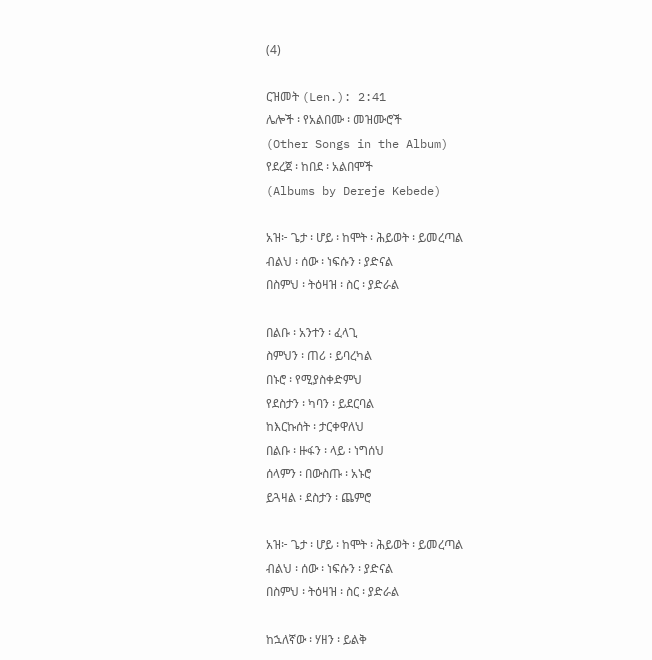(4)

ርዝመት (Len.): 2:41
ሌሎች ፡ የአልበሙ ፡ መዝሙሮች
(Other Songs in the Album)
የደረጀ ፡ ከበደ ፡ አልበሞች
(Albums by Dereje Kebede)

አዝ፦ ጌታ ፡ ሆይ ፡ ከሞት ፡ ሕይወት ፡ ይመረጣል
ብልህ ፡ ሰው ፡ ነፍሱን ፡ ያድናል
በስምህ ፡ ትዕዛዝ ፡ ስር ፡ ያድራል

በልቡ ፡ አንተን ፡ ፈላጊ
ስምህን ፡ ጠሪ ፡ ይባረካል
በኑሮ ፡ የሚያስቀድምህ
የደስታን ፡ ካባን ፡ ይደርባል
ከእርኩሰት ፡ ታርቀዋለህ
በልቡ ፡ ዙፋን ፡ ላይ ፡ ነግሰህ
ሰላምን ፡ በውስጡ ፡ አኑሮ
ይጓዛል ፡ ደስታን ፡ ጨምሮ

አዝ፦ ጌታ ፡ ሆይ ፡ ከሞት ፡ ሕይወት ፡ ይመረጣል
ብልህ ፡ ሰው ፡ ነፍሱን ፡ ያድናል
በስምህ ፡ ትዕዛዝ ፡ ስር ፡ ያድራል

ከኋለኛው ፡ ሃዘን ፡ ይልቅ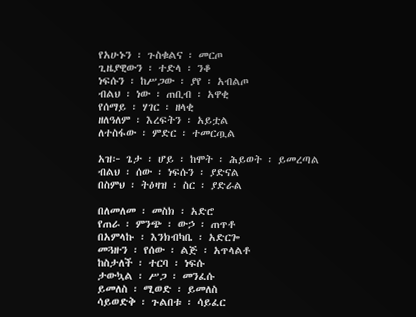የአሁኑን ፡ ጉስቁልና ፡ መርጦ
ጊዜያዊውን ፡ ተድላ ፡ ንቆ
ነፍሱን ፡ ከሥጋው ፡ ያየ ፡ አብልጦ
ብልህ ፡ ነው ፡ ጠቢብ ፡ አዋቂ
የሰማይ ፡ ሃገር ፡ ዘላቂ
ዘለዓለም ፡ እረፍትን ፡ አይቷል
ለተስፋው ፡ ምድር ፡ ተመርጧል

አዝ፦ ጌታ ፡ ሆይ ፡ ከሞት ፡ ሕይወት ፡ ይመረጣል
ብልህ ፡ ሰው ፡ ነፍሱን ፡ ያድናል
በስምህ ፡ ትዕዛዝ ፡ ስር ፡ ያድራል

በለመለመ ፡ መስክ ፡ አድሮ
የጠራ ፡ ምንጭ ፡ ውኃ ፡ ጠጥቶ
በአምላኩ ፡ እንክብካቤ ፡ አድርጐ
መጓዙን ፡ የሰው ፡ ልጅ ፡ አጥላልቶ
ከስታለች ፡ ተርባ ፡ ነፍሱ
ታውኳል ፡ ሥጋ ፡ መንፈሱ
ይመለስ ፡ ሚወድ ፡ ይመለስ
ሳይወድቅ ፡ ጉልበቱ ፡ ሳይፈር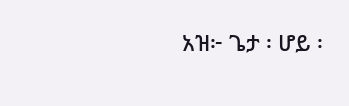አዝ፦ ጌታ ፡ ሆይ ፡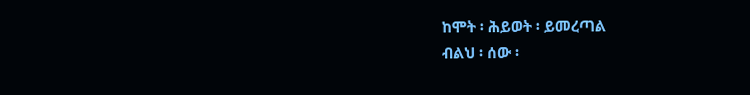ከሞት ፡ ሕይወት ፡ ይመረጣል
ብልህ ፡ ሰው ፡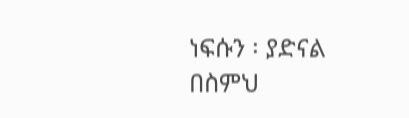ነፍሱን ፡ ያድናል
በስምህ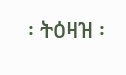፡ ትዕዛዝ ፡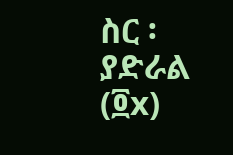ስር ፡ ያድራል (፬x)